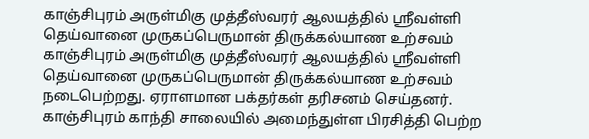காஞ்சிபுரம் அருள்மிகு முத்தீஸ்வரர் ஆலயத்தில் ஸ்ரீவள்ளி தெய்வானை முருகப்பெருமான் திருக்கல்யாண உற்சவம்
காஞ்சிபுரம் அருள்மிகு முத்தீஸ்வரர் ஆலயத்தில் ஸ்ரீவள்ளி தெய்வானை முருகப்பெருமான் திருக்கல்யாண உற்சவம் நடைபெற்றது. ஏராளமான பக்தர்கள் தரிசனம் செய்தனர்.
காஞ்சிபுரம் காந்தி சாலையில் அமைந்துள்ள பிரசித்தி பெற்ற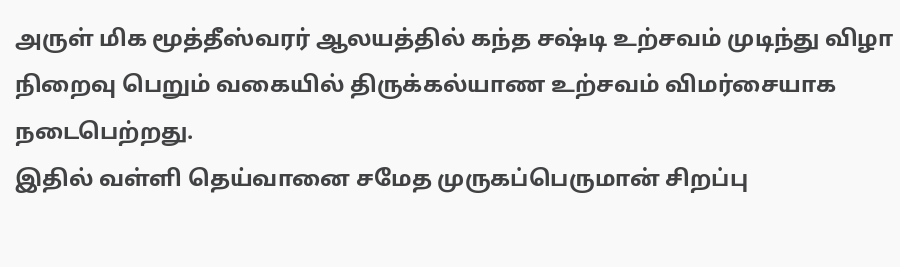அருள் மிக மூத்தீஸ்வரர் ஆலயத்தில் கந்த சஷ்டி உற்சவம் முடிந்து விழா நிறைவு பெறும் வகையில் திருக்கல்யாண உற்சவம் விமர்சையாக நடைபெற்றது.
இதில் வள்ளி தெய்வானை சமேத முருகப்பெருமான் சிறப்பு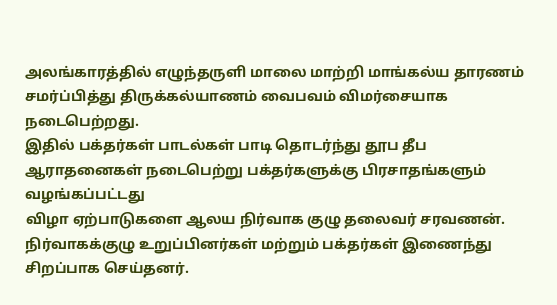அலங்காரத்தில் எழுந்தருளி மாலை மாற்றி மாங்கல்ய தாரணம் சமர்ப்பித்து திருக்கல்யாணம் வைபவம் விமர்சையாக நடைபெற்றது.
இதில் பக்தர்கள் பாடல்கள் பாடி தொடர்ந்து தூப தீப ஆராதனைகள் நடைபெற்று பக்தர்களுக்கு பிரசாதங்களும் வழங்கப்பட்டது
விழா ஏற்பாடுகளை ஆலய நிர்வாக குழு தலைவர் சரவணன். நிர்வாகக்குழு உறுப்பினர்கள் மற்றும் பக்தர்கள் இணைந்து சிறப்பாக செய்தனர்.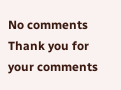No comments
Thank you for your comments